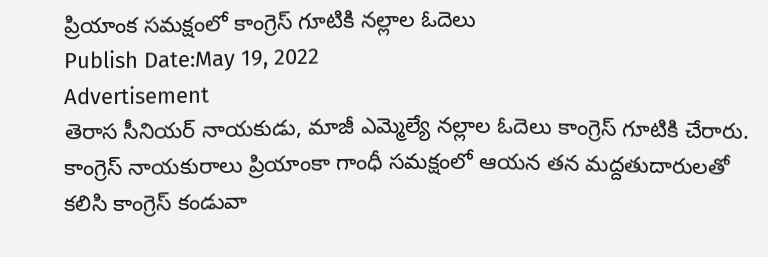ప్రియాంక సమక్షంలో కాంగ్రెస్ గూటికి నల్లాల ఓదెలు
Publish Date:May 19, 2022
Advertisement
తెరాస సీనియర్ నాయకుడు, మాజీ ఎమ్మెల్యే నల్లాల ఓదెలు కాంగ్రెస్ గూటికి చేరారు. కాంగ్రెస్ నాయకురాలు ప్రియాంకా గాంధీ సమక్షంలో ఆయన తన మద్దతుదారులతో కలిసి కాంగ్రెస్ కండువా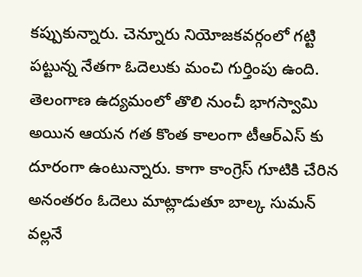కప్పుకున్నారు. చెన్నూరు నియోజకవర్గంలో గట్టి పట్టున్న నేతగా ఓదెలుకు మంచి గుర్తింపు ఉంది. తెలంగాణ ఉద్యమంలో తొలి నుంచీ భాగస్వామి అయిన ఆయన గత కొంత కాలంగా టీఆర్ఎస్ కు దూరంగా ఉంటున్నారు. కాగా కాంగ్రెస్ గూటికి చేరిన అనంతరం ఓదెలు మాట్లాడుతూ బాల్క సుమన్ వల్లనే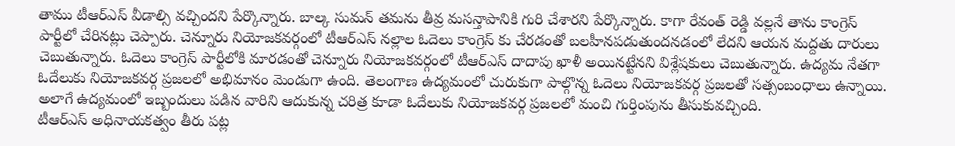తాము టీఆర్ఎస్ వీడాల్సి వచ్చిందని పేర్కొన్నారు. బాల్క సుమన్ తమను తీవ్ర మసన్తాపానికి గురి చేశారని పేర్కొన్నారు. కాగా రేవంత్ రెడ్డి వల్లనే తాను కాంగ్రెస్ పార్టీలో చేరినట్లు చెప్పారు. చెన్నూరు నియోజకవర్గంలో టీఆర్ఎస్ నల్లాల ఓదెలు కాంగ్రెస్ కు చేరడంతో బలహీనపడుతుందనడంలో లేదని ఆయన మద్దతు దారులు చెబుతున్నారు. ఓదెలు కాంగ్రెస్ పార్టీలోకి మారడంతో చెన్నూరు నియోజకవర్గంలో టీఆర్ఎస్ దాదాపు ఖాళీ అయినట్టేనని విశ్లేషకులు చెబుతున్నారు. ఉద్యమ నేతగా ఓదేలుకు నియోజకవర్గ ప్రజలలో అభిమానం మెండుగా ఉంది. తెలంగాణ ఉద్యమంలో చురుకుగా పాల్గొన్న ఓదెలు నియోజకవర్గ ప్రజలతో సత్సంబంధాలు ఉన్నాయి. అలాగే ఉద్యమంలో ఇబ్బందులు పడిన వారిని ఆదుకున్న చరిత్ర కూడా ఓదేలుకు నియోజకవర్గ ప్రజలలో మంచి గుర్తింపును తీసుకువచ్చింది.
టీఆర్ఎస్ అధినాయకత్వం తీరు పట్ల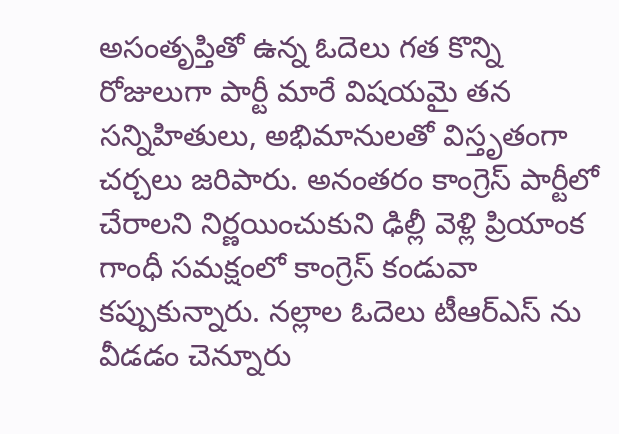అసంతృప్తితో ఉన్న ఓదెలు గత కొన్ని రోజులుగా పార్టీ మారే విషయమై తన సన్నిహితులు, అభిమానులతో విస్తృతంగా చర్చలు జరిపారు. అనంతరం కాంగ్రెస్ పార్టీలో చేరాలని నిర్ణయించుకుని ఢిల్లీ వెళ్లి ప్రియాంక గాంధీ సమక్షంలో కాంగ్రెస్ కండువా కప్పుకున్నారు. నల్లాల ఓదెలు టీఆర్ఎస్ ను వీడడం చెన్నూరు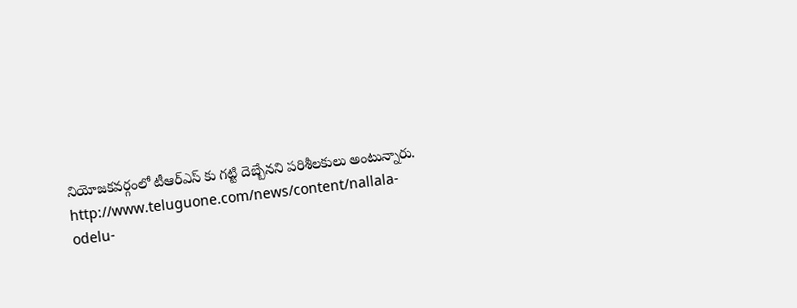నియోజకవర్గంలో టీఆర్ఎస్ కు గట్టి దెబ్బేనని పరిశీలకులు అంటున్నారు.
http://www.teluguone.com/news/content/nallala-odelu-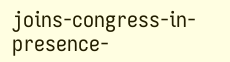joins-congress-in-presence-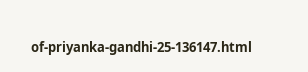of-priyanka-gandhi-25-136147.html